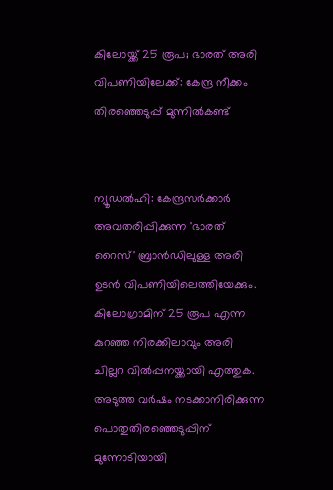കിലോയ്ക്ക് 25 രൂപ; ഭാരത് അരി വിപണിയിലേക്ക്: കേന്ദ്ര നീക്കം തിരഞ്ഞെടുപ്പ് മുന്നില്‍കണ്ട്‌


ന്യൂഡല്‍ഹി: കേന്ദ്രസര്‍ക്കാര്‍
അവതരിപ്പിക്കുന്ന 'ഭാരത് റൈസ്' ബ്രാന്‍ഡിലുള്ള അരി ഉടന്‍ വിപണിയിലെത്തിയേക്കും. കിലോഗ്രാമിന് 25 രൂപ എന്ന കുറഞ്ഞ നിരക്കിലാവും അരി ചില്ലറ വില്‍പ്പനയ്ക്കായി എത്തുക. അടുത്ത വര്‍ഷം നടക്കാനിരിക്കുന്ന പൊതുതിരഞ്ഞെടുപ്പിന് മുന്നോടിയായി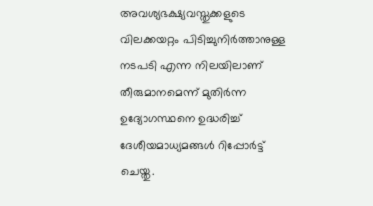അവശ്യഭക്ഷ്യവസ്തുക്കളുടെ വിലക്കയറ്റം പിടിച്ചുനിര്‍ത്താനുള്ള നടപടി എന്ന നിലയിലാണ് തീരുമാനമെന്ന് മുതിര്‍ന്ന ഉദ്യോഗസ്ഥനെ ഉദ്ധരിച്ച് ദേശീയമാധ്യമങ്ങള്‍ റിപ്പോര്‍ട്ട് ചെയ്തു.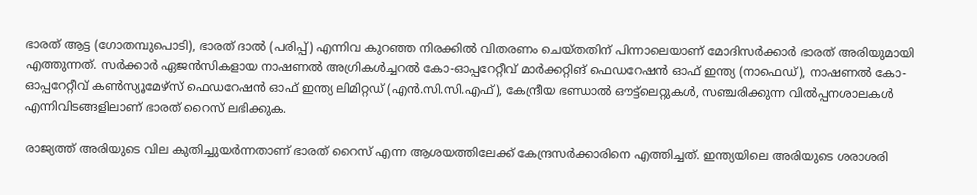ഭാരത് ആട്ട (ഗോതമ്പുപൊടി), ഭാരത് ദാല്‍ (പരിപ്പ്) എന്നിവ കുറഞ്ഞ നിരക്കില്‍ വിതരണം ചെയ്തതിന് പിന്നാലെയാണ് മോദിസര്‍ക്കാര്‍ ഭാരത് അരിയുമായി എത്തുന്നത്. സര്‍ക്കാര്‍ ഏജന്‍സികളായ നാഷണല്‍ അഗ്രികള്‍ച്ചറല്‍ കോ-ഓപ്പറേറ്റീവ് മാര്‍ക്കറ്റിങ് ഫെഡറേഷന്‍ ഓഫ് ഇന്ത്യ (നാഫെഡ്), നാഷണല്‍ കോ-ഓപ്പറേറ്റീവ് കണ്‍സ്യൂമേഴ്‌സ് ഫെഡറേഷന്‍ ഓഫ് ഇന്ത്യ ലിമിറ്റഡ് (എന്‍.സി.സി.എഫ്), കേന്ദ്രീയ ഭണ്ഡാല്‍ ഔട്ട്‌ലെറ്റുകള്‍, സഞ്ചരിക്കുന്ന വില്‍പ്പനശാലകള്‍ എന്നിവിടങ്ങളിലാണ് ഭാരത് റൈസ് ലഭിക്കുക.

രാജ്യത്ത് അരിയുടെ വില കുതിച്ചുയര്‍ന്നതാണ് ഭാരത് റൈസ് എന്ന ആശയത്തിലേക്ക് കേന്ദ്രസര്‍ക്കാരിനെ എത്തിച്ചത്. ഇന്ത്യയിലെ അരിയുടെ ശരാശരി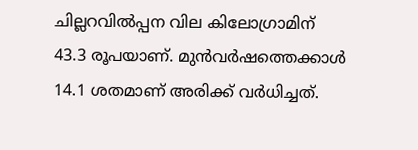ചില്ലറവില്‍പ്പന വില കിലോഗ്രാമിന് 43.3 രൂപയാണ്. മുന്‍വര്‍ഷത്തെക്കാള്‍ 14.1 ശതമാണ്‌ അരിക്ക് വര്‍ധിച്ചത്.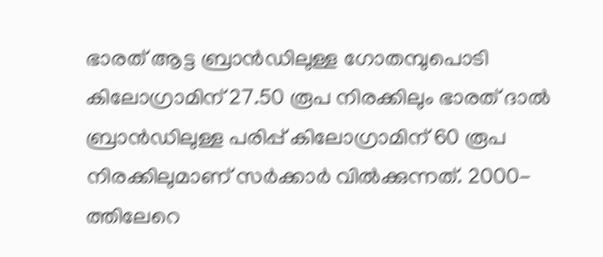ഭാരത് ആട്ട ബ്രാന്‍ഡിലുള്ള ഗോതമ്പുപൊടി കിലോഗ്രാമിന് 27.50 രൂപ നിരക്കിലും ഭാരത് ദാല്‍ ബ്രാന്‍ഡിലുള്ള പരിപ്പ് കിലോഗ്രാമിന് 60 രൂപ നിരക്കിലുമാണ് സര്‍ക്കാര്‍ വില്‍ക്കുന്നത്. 2000-ത്തിലേറെ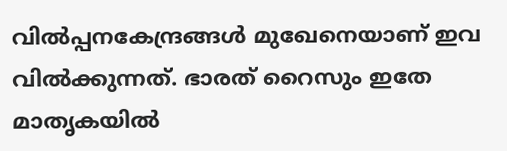വില്‍പ്പനകേന്ദ്രങ്ങള്‍ മുഖേനെയാണ് ഇവ വില്‍ക്കുന്നത്. ഭാരത് റൈസും ഇതേ മാതൃകയില്‍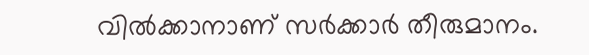വില്‍ക്കാനാണ് സര്‍ക്കാര്‍ തീരുമാനം.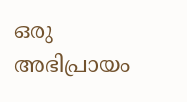ഒരു അഭിപ്രായം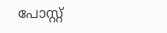പോസ്റ്റ്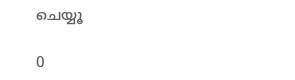ചെയ്യൂ

0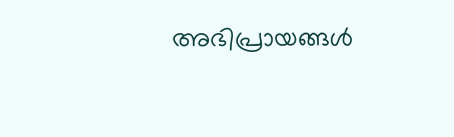അഭിപ്രായങ്ങള്‍